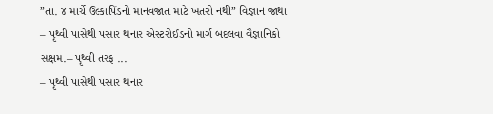”તા. ૪ માર્ચે ઉલ્કાપિંડનો માનવજાત માટે ખતરો નથી” વિજ્ઞાન જાથા
– પૃથ્વી પાસેથી પસાર થનાર એસ્ટરોઈડનો માર્ગ બદલવા વૈજ્ઞાનિકો સક્ષમ.– પૃથ્વી તરફ ...
– પૃથ્વી પાસેથી પસાર થનાર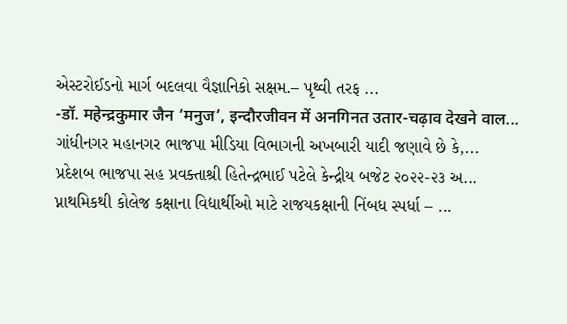એસ્ટરોઈડનો માર્ગ બદલવા વૈજ્ઞાનિકો સક્ષમ.– પૃથ્વી તરફ ...
-डॉ. महेन्द्रकुमार जैन ‘मनुज’, इन्दौरजीवन में अनगिनत उतार-चढ़ाव देखने वाल...
ગાંધીનગર મહાનગર ભાજપા મીડિયા વિભાગની અખબારી યાદી જણાવે છે કે,...
પ્રદેશબ ભાજપા સહ પ્રવક્તાશ્રી હિતેન્દ્રભાઈ પટેલે કેન્દ્રીય બજેટ ૨૦૨૨-૨૩ અ...
પ્નાથમિકથી કોલેજ કક્ષાના વિદ્યાર્થીઓ માટે રાજયકક્ષાની નિંબધ સ્પર્ધા – ...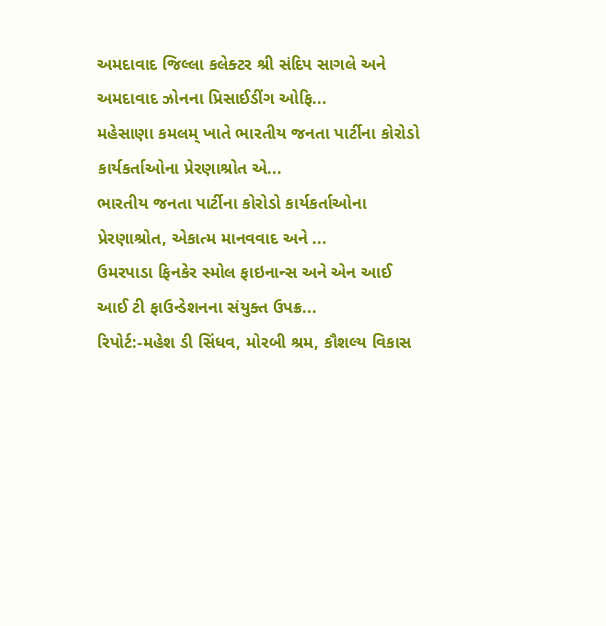અમદાવાદ જિલ્લા કલેક્ટર શ્રી સંદિપ સાગલે અને અમદાવાદ ઝોનના પ્રિસાઈડીંગ ઓફિ...
મહેસાણા કમલમ્ ખાતે ભારતીય જનતા પાર્ટીના કોરોડો કાર્યકર્તાઓના પ્રેરણાશ્રોત એ...
ભારતીય જનતા પાર્ટીના કોરોડો કાર્યકર્તાઓના પ્રેરણાશ્રોત, એકાત્મ માનવવાદ અને ...
ઉમરપાડા ફિનકેર સ્મોલ ફાઇનાન્સ અને એન આઈ આઈ ટી ફાઉન્ડેશનના સંયુક્ત ઉપક્ર...
રિપોર્ટ:-મહેશ ડી સિંધવ, મોરબી શ્રમ, કૌશલ્ય વિકાસ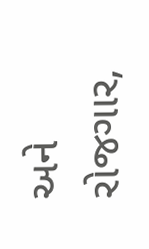અને રોજગાર,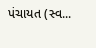પંચાયત (સ્વ...